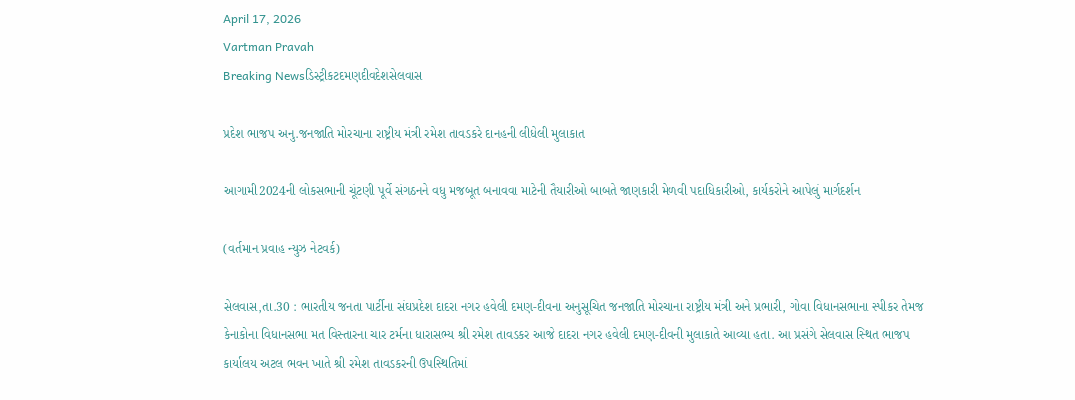April 17, 2026
Vartman Pravah
Breaking Newsડિસ્ટ્રીકટદમણદીવદેશસેલવાસ

પ્રદેશ ભાજપ અનુ.જનજાતિ મોરચાના રાષ્ટ્રીય મંત્રી રમેશ તાવડકરે દાનહની લીધેલી મુલાકાત

આગામી2024ની લોકસભાની ચૂંટણી પૂર્વે સંગઠનને વધુ મજબૂત બનાવવા માટેની તૈયારીઓ બાબતે જાણકારી મેળવી પદાધિકારીઓ, કાર્યકરોને આપેલું માર્ગદર્શન

(વર્તમાન પ્રવાહ ન્‍યુઝ નેટવર્ક)

સેલવાસ,તા.30 : ભારતીય જનતા પાર્ટીના સંઘપ્રદેશ દાદરા નગર હવેલી દમણ-દીવના અનુસૂચિત જનજાતિ મોરચાના રાષ્ટ્રીય મંત્રી અને પ્રભારી, ગોવા વિધાનસભાના સ્‍પીકર તેમજ કેનાકોના વિધાનસભા મત વિસ્‍તારના ચાર ટર્મના ધારાસભ્‍ય શ્રી રમેશ તાવડકર આજે દાદરા નગર હવેલી દમણ-દીવની મુલાકાતે આવ્‍યા હતા. આ પ્રસંગે સેલવાસ સ્‍થિત ભાજપ કાર્યાલય અટલ ભવન ખાતે શ્રી રમેશ તાવડકરની ઉપસ્‍થિતિમાં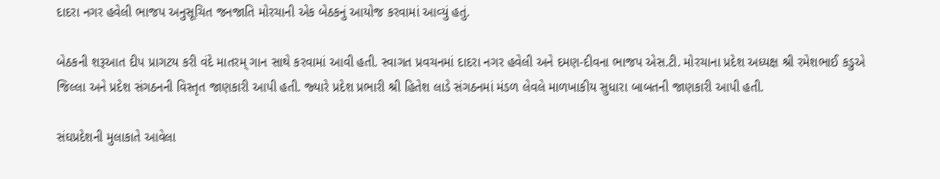દાદરા નગર હવેલી ભાજપ અનુસૂચિત જનજાતિ મોરચાની એક બેઠકનું આયોજ કરવામાં આવ્‍યું હતું.

બેઠકની શરૂઆત દીપ પ્રાગટય કરી વંદે માતરમ્‌ ગાન સાથે કરવામાં આવી હતી. સ્‍વાગત પ્રવચનમાં દાદરા નગર હવેલી અને દમણ-દીવના ભાજપ એસ.ટી. મોરચાના પ્રદેશ અધ્‍યક્ષ શ્રી રમેશભાઈ કડુએ જિલ્લા અને પ્રદેશ સંગઠનની વિસ્‍તૃત જાણકારી આપી હતી. જ્‍યારે પ્રદેશ પ્રભારી શ્રી હિતેશ લાડે સંગઠનમાં મંડળ લેવલે માળખાકીય સુધારા બાબતની જાણકારી આપી હતી.

સંઘપ્રદેશની મુલાકાતે આવેલા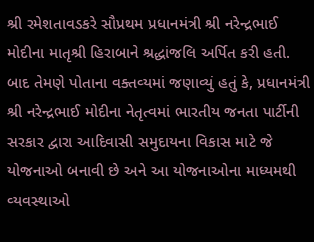શ્રી રમેશતાવડકરે સૌપ્રથમ પ્રધાનમંત્રી શ્રી નરેન્‍દ્રભાઈ મોદીના માતૃશ્રી હિરાબાને શ્રદ્ધાંજલિ અર્પિત કરી હતી. બાદ તેમણે પોતાના વક્‍તવ્‍યમાં જણાવ્‍યું હતું કે, પ્રધાનમંત્રી શ્રી નરેન્‍દ્રભાઈ મોદીના નેતૃત્‍વમાં ભારતીય જનતા પાર્ટીની સરકાર દ્વારા આદિવાસી સમુદાયના વિકાસ માટે જે યોજનાઓ બનાવી છે અને આ યોજનાઓના માધ્‍યમથી વ્‍યવસ્‍થાઓ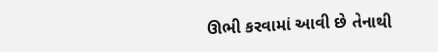ઊભી કરવામાં આવી છે તેનાથી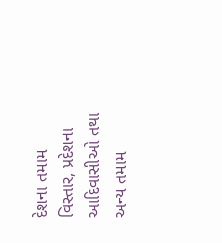દેશના તમામ વિસ્‍તાર, પ્રદેશના આદિવાસીઓ તથા અન્‍ય તમામ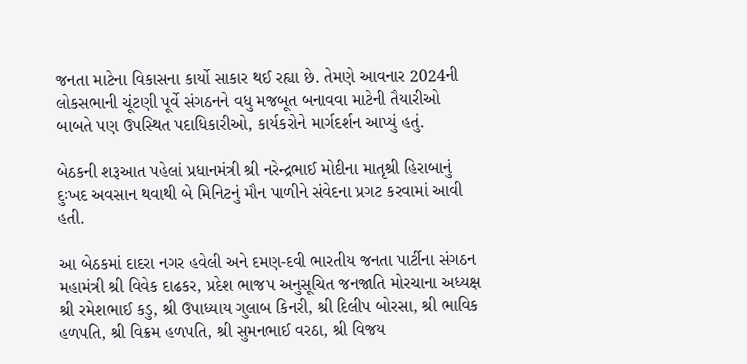જનતા માટેના વિકાસના કાર્યો સાકાર થઈ રહ્યા છે. તેમણે આવનાર 2024ની લોકસભાની ચૂંટણી પૂર્વે સંગઠનને વધુ મજબૂત બનાવવા માટેની તૈયારીઓ બાબતે પણ ઉપસ્‍થિત પદાધિકારીઓ, કાર્યકરોને માર્ગદર્શન આપ્‍યું હતું.

બેઠકની શરૂઆત પહેલાં પ્રધાનમંત્રી શ્રી નરેન્‍દ્રભાઈ મોદીના માતૃશ્રી હિરાબાનું દુઃખદ અવસાન થવાથી બે મિનિટનું મૌન પાળીને સંવેદના પ્રગટ કરવામાં આવી હતી.

આ બેઠકમાં દાદરા નગર હવેલી અને દમણ-દવી ભારતીય જનતા પાર્ટીના સંગઠન મહામંત્રી શ્રી વિવેક દાઢકર, પ્રદેશ ભાજપ અનુસૂચિત જનજાતિ મોરચાના અધ્‍યક્ષ શ્રી રમેશભાઈ કડુ, શ્રી ઉપાધ્‍યાય ગુલાબ કિનરી, શ્રી દિલીપ બોરસા, શ્રી ભાવિક હળપતિ, શ્રી વિક્રમ હળપતિ, શ્રી સુમનભાઈ વરઠા, શ્રી વિજય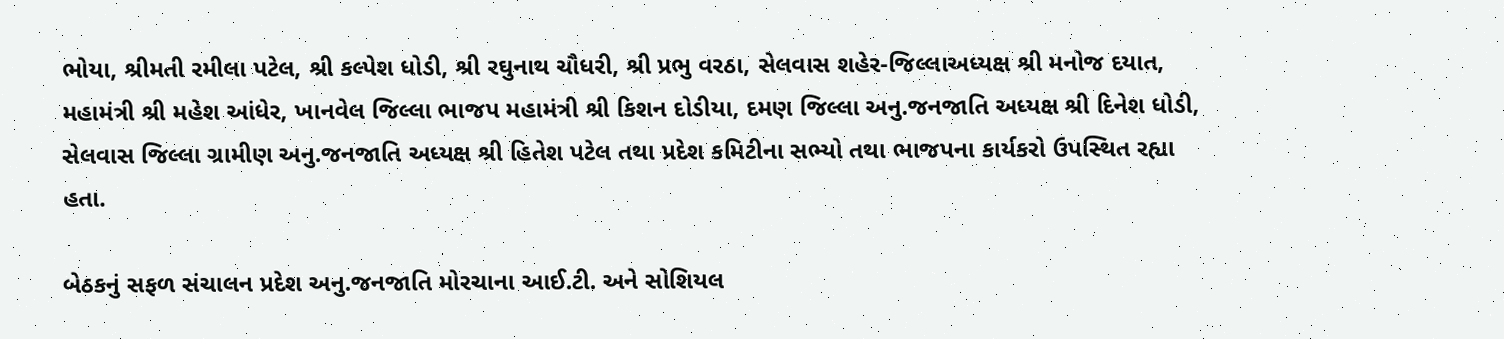ભોયા, શ્રીમતી રમીલા પટેલ, શ્રી કલ્‍પેશ ધોડી, શ્રી રઘુનાથ ચૌધરી, શ્રી પ્રભુ વરઠા, સેલવાસ શહેર-જિલ્લાઅધ્‍યક્ષ શ્રી મનોજ દયાત, મહામંત્રી શ્રી મહેશ આંધેર, ખાનવેલ જિલ્લા ભાજપ મહામંત્રી શ્રી કિશન દોડીયા, દમણ જિલ્લા અનુ.જનજાતિ અધ્‍યક્ષ શ્રી દિનેશ ધોડી, સેલવાસ જિલ્લા ગ્રામીણ અનુ.જનજાતિ અધ્‍યક્ષ શ્રી હિતેશ પટેલ તથા પ્રદેશ કમિટીના સભ્‍યો તથા ભાજપના કાર્યકરો ઉપસ્‍થિત રહ્યા હતા.

બેઠકનું સફળ સંચાલન પ્રદેશ અનુ.જનજાતિ મોરચાના આઈ.ટી. અને સોશિયલ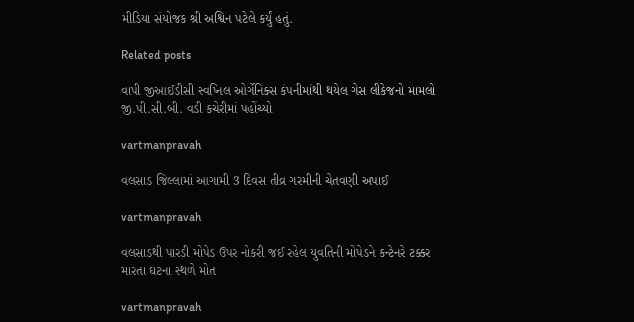મીડિયા સંયોજક શ્રી અશ્વિન પટેલે કર્યું હતું.

Related posts

વાપી જીઆઈડીસી સ્‍વપ્‍નિલ ઓર્ગેનિક્‍સ કંપનીમાંથી થયેલ ગેસ લીકેજનો મામલો જી.પી.સી.બી. વડી કચેરીમાં પહોંચ્‍યો

vartmanpravah

વલસાડ જિલ્લામાં આગામી 3 દિવસ તીવ્ર ગરમીની ચેતવણી અપાઈ

vartmanpravah

વલસાડથી પારડી મોપેડ ઉપર નોકરી જઈ રહેલ યુવતિની મોપેડને કન્‍ટેનરે ટક્કર મારતા ઘટના સ્‍થળે મોત

vartmanpravah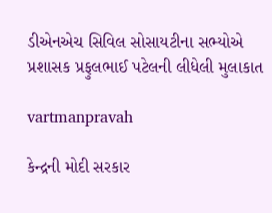ડીએનએચ સિવિલ સોસાયટીના સભ્‍યોએ પ્રશાસક પ્રફુલભાઈ પટેલની લીધેલી મુલાકાત

vartmanpravah

કેન્‍દ્રની મોદી સરકાર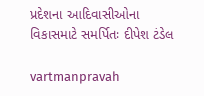પ્રદેશના આદિવાસીઓના વિકાસમાટે સમર્પિતઃ દીપેશ ટંડેલ

vartmanpravah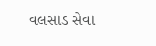વલસાડ સેવા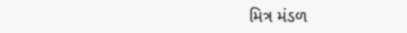મિત્ર મંડળ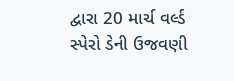દ્વારા 20 માર્ચ વર્લ્‍ડ સ્‍પેરો ડેની ઉજવણી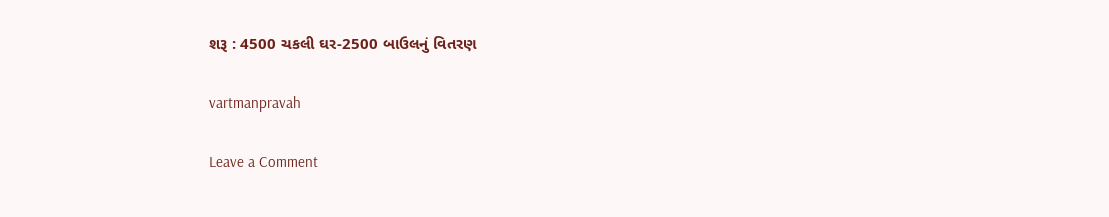શરૂ : 4500 ચકલી ઘર-2500 બાઉલનું વિતરણ

vartmanpravah

Leave a Comment